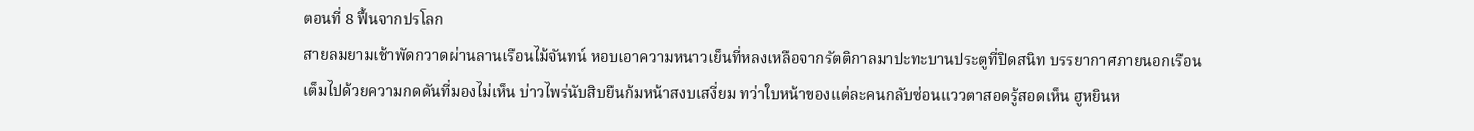ตอนที่ 8 ฟื้นจากปรโลก
สายลมยามเช้าพัดกวาดผ่านลานเรือนไม้จันทน์ หอบเอาความหนาวเย็นที่หลงเหลือจากรัตติกาลมาปะทะบานประตูที่ปิดสนิท บรรยากาศภายนอกเรือนเต็มไปด้วยความกดดันที่มองไม่เห็น บ่าวไพร่นับสิบยืนก้มหน้าสงบเสงี่ยม ทว่าใบหน้าของแต่ละคนกลับซ่อนแววตาสอดรู้สอดเห็น ฮูหยินห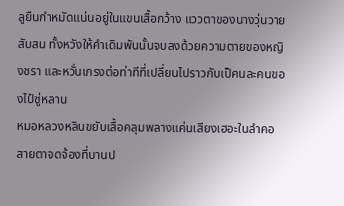ลูยืนกำหมัดแน่นอยู่ในแขนเสื้อกว้าง แววตาของนางวุ่นวายสับสน ทั้งหวังให้คำเดิมพันนั้นจบลงด้วยความตายของหญิงชรา และหวั่นเกรงต่อท่าทีที่เปลี่ยนไปราวกับเป็คนละคนของไป๋ซู่หลาน
หมอหลวงหลินขยับเสื้อคลุมพลางแค่นเสียงเฮอะในลำคอ สายตาจดจ้องที่บานป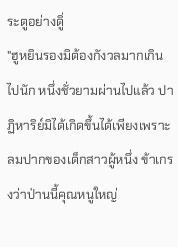ระตูอย่างดูิ่
"ฮูหยินรองมิต้องกังวลมากเกินไปนัก หนึ่งชั่วยามผ่านไปแล้ว ปาฏิหาริย์มิได้เกิดขึ้นได้เพียงเพราะลมปากของเด็กสาวผู้หนึ่ง ข้าเกรงว่าป่านนี้คุณหนูใหญ่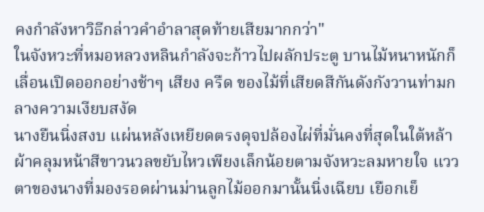คงกำลังหาวิธีกล่าวคำอำลาสุดท้ายเสียมากกว่า"
ในจังหวะที่หมอหลวงหลินกำลังจะก้าวไปผลักประตู บานไม้หนาหนักก็เลื่อนเปิดออกอย่างช้าๆ เสียง ครืด ของไม้ที่เสียดสีกันดังกังวานท่ามกลางความเงียบสงัด
นางยืนนิ่งสงบ แผ่นหลังเหยียดตรงดุจปล้องไผ่ที่มั่นคงที่สุดในใต้หล้า ผ้าคลุมหน้าสีขาวนวลขยับไหวเพียงเล็กน้อยตามจังหวะลมหายใจ แววตาของนางที่มองรอดผ่านม่านลูกไม้ออกมานั้นนิ่งเฉียบ เยือกเย็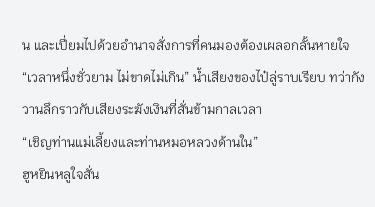น และเปี่ยมไปด้วยอำนาจสั่งการที่คนมองต้องเผลอกลั้นหายใจ
“เวลาหนึ่งชั่วยาม ไม่ขาดไม่เกิน” น้ำเสียงของไป๋ลู่ราบเรียบ ทว่ากังวานลึกราวกับเสียงระฆังเงินที่สั่นข้ามกาลเวลา
“เชิญท่านแม่เลี้ยงและท่านหมอหลวงด้านใน”
ฮูหยินหลูใจสั่น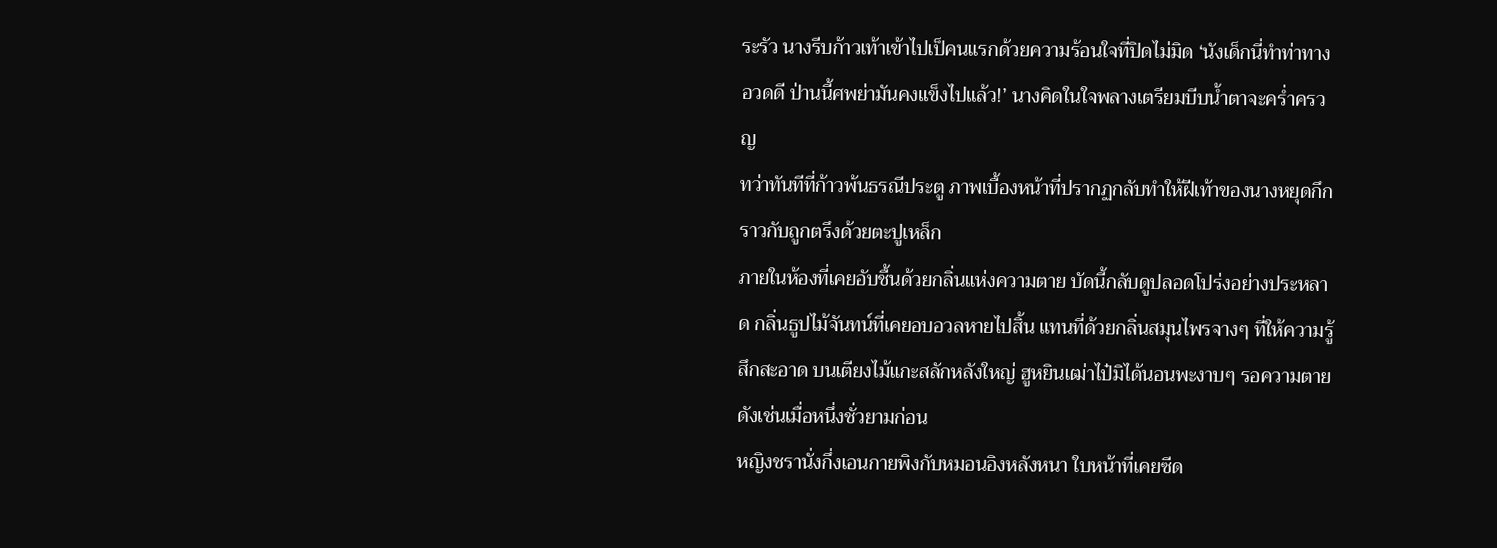ระรัว นางรีบก้าวเท้าเข้าไปเป็คนแรกด้วยความร้อนใจที่ปิดไม่มิด ‘นังเด็กนี่ทำท่าทางอวดดี ป่านนี้ศพย่ามันคงแข็งไปแล้ว!’ นางคิดในใจพลางเตรียมบีบน้ำตาจะคร่ำครวญ
ทว่าทันทีที่ก้าวพ้นธรณีประตู ภาพเบื้องหน้าที่ปรากฏกลับทำให้ฝีเท้าของนางหยุดกึกราวกับถูกตรึงด้วยตะปูเหล็ก
ภายในห้องที่เคยอับชื้นด้วยกลิ่นแห่งความตาย บัดนี้กลับดูปลอดโปร่งอย่างประหลาด กลิ่นธูปไม้จันทน์ที่เคยอบอวลหายไปสิ้น แทนที่ด้วยกลิ่นสมุนไพรจางๆ ที่ให้ความรู้สึกสะอาด บนเตียงไม้แกะสลักหลังใหญ่ ฮูหยินเฒ่าไป๋มิได้นอนพะงาบๆ รอความตายดังเช่นเมื่อหนึ่งชั่วยามก่อน
หญิงชรานั่งกึ่งเอนกายพิงกับหมอนอิงหลังหนา ใบหน้าที่เคยซีด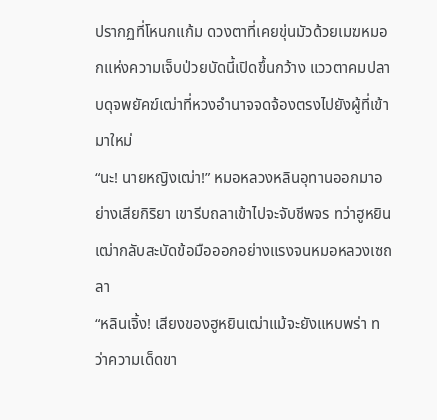ปรากฏที่โหนกแก้ม ดวงตาที่เคยขุ่นมัวด้วยเมฆหมอกแห่งความเจ็บป่วยบัดนี้เปิดขึ้นกว้าง แววตาคมปลาบดุจพยัคฆ์เฒ่าที่หวงอำนาจจดจ้องตรงไปยังผู้ที่เข้ามาใหม่
“นะ! นายหญิงเฒ่า!” หมอหลวงหลินอุทานออกมาอย่างเสียกิริยา เขารีบถลาเข้าไปจะจับชีพจร ทว่าฮูหยินเฒ่ากลับสะบัดข้อมือออกอย่างแรงจนหมอหลวงเซถลา
“หลินเจิ้ง! เสียงของฮูหยินเฒ่าแม้จะยังแหบพร่า ทว่าความเด็ดขา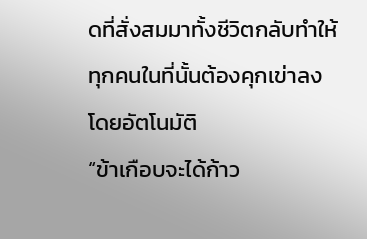ดที่สั่งสมมาทั้งชีวิตกลับทำให้ทุกคนในที่นั้นต้องคุกเข่าลงโดยอัตโนมัติ
“ข้าเกือบจะได้ก้าว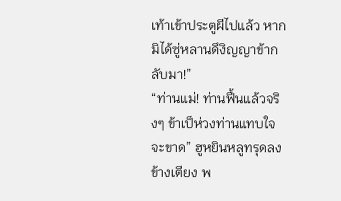เท้าเข้าประตูผีไปแล้ว หากมิได้ซู่หลานดึงิญญาข้ากลับมา!”
“ท่านแม่! ท่านฟื้นแล้วจริงๆ ข้าเป็ห่วงท่านแทบใจจะขาด” ฮูหยินหลูทรุดลงข้างเตียง พ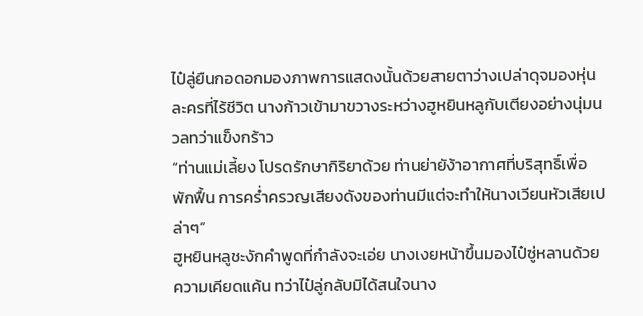ไป๋ลู่ยืนกอดอกมองภาพการแสดงนั้นด้วยสายตาว่างเปล่าดุจมองหุ่นละครที่ไร้ชีวิต นางก้าวเข้ามาขวางระหว่างฮูหยินหลูกับเตียงอย่างนุ่มนวลทว่าแข็งกร้าว
“ท่านแม่เลี้ยง โปรดรักษากิริยาด้วย ท่านย่ายัง้าอากาศที่บริสุทธิ์เพื่อพักฟื้น การคร่ำครวญเสียงดังของท่านมีแต่จะทำให้นางเวียนหัวเสียเปล่าๆ”
ฮูหยินหลูชะงักคำพูดที่กำลังจะเอ่ย นางเงยหน้าขึ้นมองไป๋ซู่หลานด้วยความเคียดแค้น ทว่าไป๋ลู่กลับมิได้สนใจนาง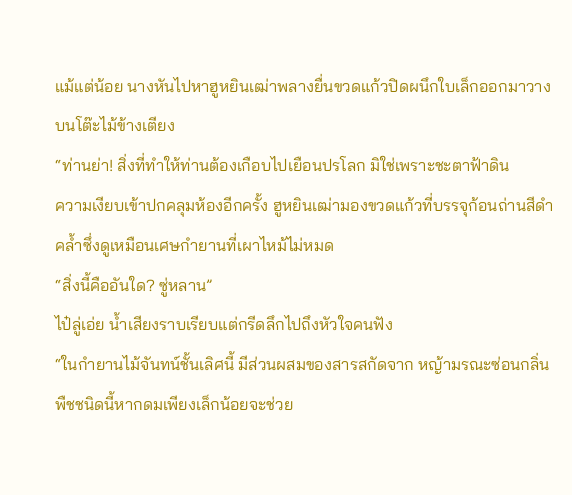แม้แต่น้อย นางหันไปหาฮูหยินเฒ่าพลางยื่นขวดแก้วปิดผนึกใบเล็กออกมาวางบนโต๊ะไม้ข้างเตียง
“ท่านย่า! สิ่งที่ทำให้ท่านต้องเกือบไปเยือนปรโลก มิใช่เพราะชะตาฟ้าดิน
ความเงียบเข้าปกคลุมห้องอีกครั้ง ฮูหยินเฒ่ามองขวดแก้วที่บรรจุก้อนถ่านสีดำคล้ำซึ่งดูเหมือนเศษกำยานที่เผาไหม้ไม่หมด
“สิ่งนี้คืออันใด? ซู่หลาน”
ไป๋ลู่เอ่ย น้ำเสียงราบเรียบแต่กรีดลึกไปถึงหัวใจคนฟัง
“ในกำยานไม้จันทน์ชั้นเลิศนี้ มีส่วนผสมของสารสกัดจาก หญ้ามรณะซ่อนกลิ่น พืชชนิดนี้หากดมเพียงเล็กน้อยจะช่วย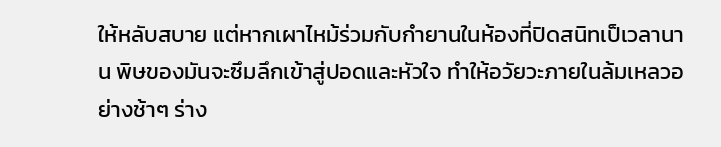ให้หลับสบาย แต่หากเผาไหม้ร่วมกับกำยานในห้องที่ปิดสนิทเป็เวลานาน พิษของมันจะซึมลึกเข้าสู่ปอดและหัวใจ ทำให้อวัยวะภายในล้มเหลวอย่างช้าๆ ร่าง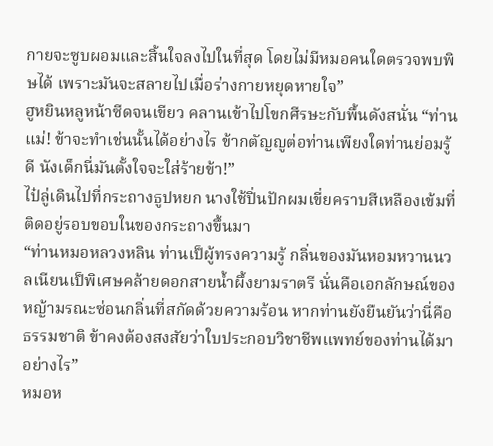กายจะซูบผอมและสิ้นใจลงไปในที่สุด โดยไม่มีหมอคนใดตรวจพบพิษได้ เพราะมันจะสลายไปเมื่อร่างกายหยุดหายใจ”
ฮูหยินหลูหน้าซีดจนเขียว คลานเข้าไปโขกศีรษะกับพื้นดังสนั่น “ท่านแม่! ข้าจะทำเช่นนั้นได้อย่างไร ข้ากตัญญูต่อท่านเพียงใดท่านย่อมรู้ดี นังเด็กนี่มันตั้งใจจะใส่ร้ายข้า!”
ไป๋ลู่เดินไปที่กระถางธูปหยก นางใช้ปิ่นปักผมเขี่ยคราบสีเหลืองเข้มที่ติดอยู่รอบขอบในของกระถางขึ้นมา
“ท่านหมอหลวงหลิน ท่านเป็ผู้ทรงความรู้ กลิ่นของมันหอมหวานนวลเนียนเป็พิเศษคล้ายดอกสายน้ำผึ้งยามราตรี นั่นคือเอกลักษณ์ของหญ้ามรณะซ่อนกลิ่นที่สกัดด้วยความร้อน หากท่านยังยืนยันว่านี่คือธรรมชาติ ข้าคงต้องสงสัยว่าใบประกอบวิชาชีพแพทย์ของท่านได้มาอย่างไร”
หมอห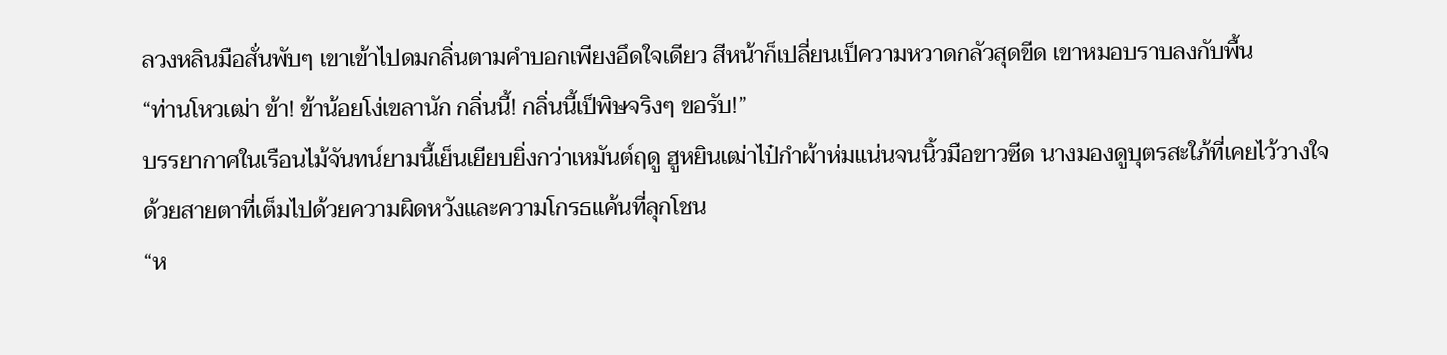ลวงหลินมือสั่นพับๆ เขาเข้าไปดมกลิ่นตามคำบอกเพียงอึดใจเดียว สีหน้าก็เปลี่ยนเป็ความหวาดกลัวสุดขีด เขาหมอบราบลงกับพื้น
“ท่านโหวเฒ่า ข้า! ข้าน้อยโง่เขลานัก กลิ่นนี้! กลิ่นนี้เป็พิษจริงๆ ขอรับ!”
บรรยากาศในเรือนไม้จันทน์ยามนี้เย็นเยียบยิ่งกว่าเหมันต์ฤดู ฮูหยินเฒ่าไป๋กำผ้าห่มแน่นจนนิ้วมือขาวซีด นางมองดูบุตรสะใภ้ที่เคยไว้วางใจด้วยสายตาที่เต็มไปด้วยความผิดหวังและความโกรธแค้นที่ลุกโชน
“ห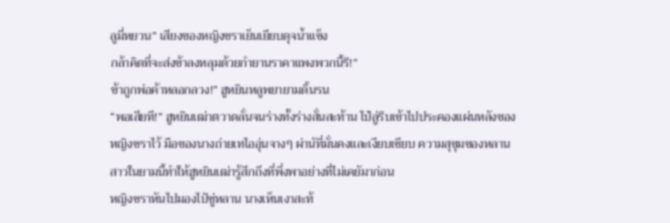ลูมี่หยวน” เสียงของหญิงชราเย็นเยียบดุจน้ำแข็ง
กล้าคิดที่จะส่งข้าลงหลุมด้วยกำยานราคาแพงพวกนี้รึ!”
ข้าถูกพ่อค้าหลอกลวง!” ฮูหยินหลูพยายามดิ้นรน
“พอเสียที!” ฮูหยินเฒ่าตวาดลั่นจนร่างทั้งร่างสั่นสะท้าน ไป๋ลู่รีบเข้าไปประคองแผ่นหลังของหญิงชราไว้ มือของนางถ่ายเทไออุ่นจางๆ ผ่านัที่มั่นคงและเงียบเชียบ ความสุขุมของหลานสาวในยามนี้ทำให้ฮูหยินเฒ่ารู้สึกถึงที่พึ่งพาอย่างที่ไม่เคยัมาก่อน
หญิงชราหันไปมองไป๋ซู่หลาน นางเห็นเงาสะท้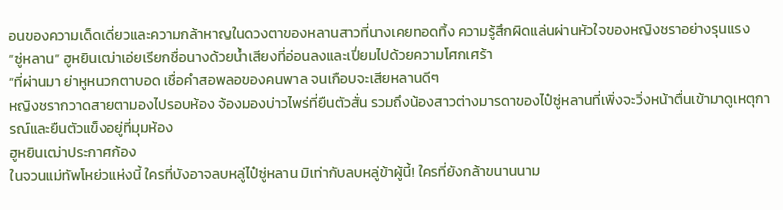อนของความเด็ดเดี่ยวและความกล้าหาญในดวงตาของหลานสาวที่นางเคยทอดทิ้ง ความรู้สึกผิดแล่นผ่านหัวใจของหญิงชราอย่างรุนแรง
“ซู่หลาน” ฮูหยินเฒ่าเอ่ยเรียกชื่อนางด้วยน้ำเสียงที่อ่อนลงและเปี่ยมไปด้วยความโศกเศร้า
“ที่ผ่านมา ย่าหูหนวกตาบอด เชื่อคำสอพลอของคนพาล จนเกือบจะเสียหลานดีๆ
หญิงชรากวาดสายตามองไปรอบห้อง จ้องมองบ่าวไพร่ที่ยืนตัวสั่น รวมถึงน้องสาวต่างมารดาของไป๋ซู่หลานที่เพิ่งจะวิ่งหน้าตื่นเข้ามาดูเหตุการณ์และยืนตัวแข็งอยู่ที่มุมห้อง
ฮูหยินเฒ่าประกาศก้อง
ในจวนแม่ทัพโหย่วแห่งนี้ ใครที่บังอาจลบหลู่ไป๋ซู่หลาน มิเท่ากับลบหลู่ข้าผู้นี้! ใครที่ยังกล้าขนานนาม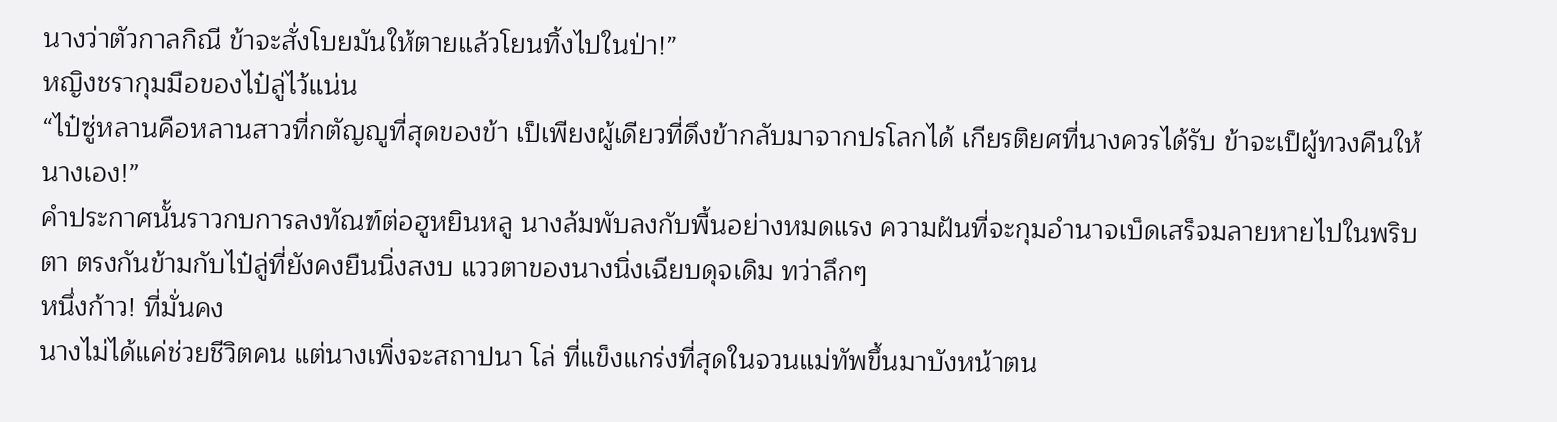นางว่าตัวกาลกิณี ข้าจะสั่งโบยมันให้ตายแล้วโยนทิ้งไปในป่า!”
หญิงชรากุมมือของไป๋ลู่ไว้แน่น
“ไป๋ซู่หลานคือหลานสาวที่กตัญญูที่สุดของข้า เป็เพียงผู้เดียวที่ดึงข้ากลับมาจากปรโลกได้ เกียรติยศที่นางควรได้รับ ข้าจะเป็ผู้ทวงคืนให้นางเอง!”
คำประกาศนั้นราวกบการลงทัณฑ์ต่อฮูหยินหลู นางล้มพับลงกับพื้นอย่างหมดแรง ความฝันที่จะกุมอำนาจเบ็ดเสร็จมลายหายไปในพริบตา ตรงกันข้ามกับไป๋ลู่ที่ยังคงยืนนิ่งสงบ แววตาของนางนิ่งเฉียบดุจเดิม ทว่าลึกๆ
หนึ่งก้าว! ที่มั่นคง
นางไม่ได้แค่ช่วยชีวิตคน แต่นางเพิ่งจะสถาปนา โล่ ที่แข็งแกร่งที่สุดในจวนแม่ทัพขึ้นมาบังหน้าตน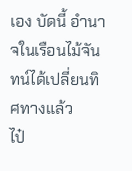เอง บัดนี้ อำนาจในเรือนไม้จันทน์ได้เปลี่ยนทิศทางแล้ว
ไป๋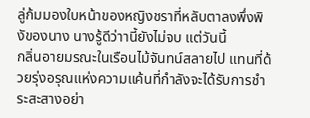ลู่ก้มมองใบหน้าของหญิงชราที่หลับตาลงพึ่งพิงัของนาง นางรู้ดีว่าานี้ยังไม่จบ แต่วันนี้
กลิ่นอายมรณะในเรือนไม้จันทน์สลายไป แทนที่ด้วยรุ่งอรุณแห่งความแค้นที่กำลังจะได้รับการชำระสะสางอย่า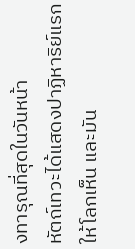งทารุณที่สุดในวันหน้า
หัตถ์เทวะได้แสดงปาฏิหาริย์แรกให้โลกเห็น และมัน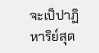จะเป็ปาฏิหาริย์สุด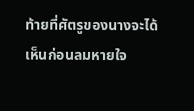ท้ายที่ศัตรูของนางจะได้เห็นก่อนลมหายใจ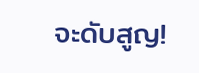จะดับสูญ!